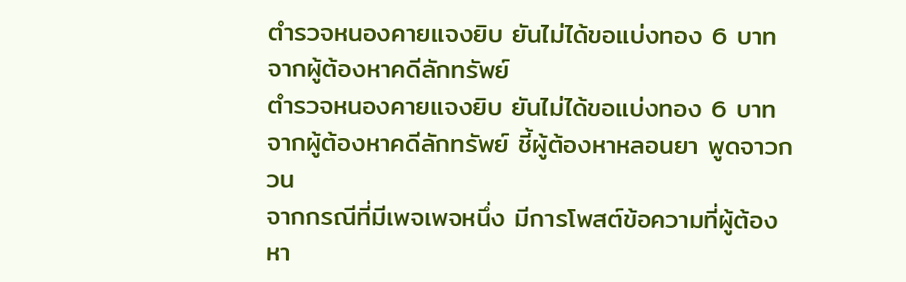ตำรวจหนองคายแจงยิบ ยันไม่ได้ขอแบ่งทอง 6 บาท จากผู้ต้องหาคดีลักทรัพย์
ตำรวจหนองคายแจงยิบ ยันไม่ได้ขอแบ่งทอง 6 บาท จากผู้ต้องหาคดีลักทรัพย์ ชี้ผู้ต้องหาหลอนยา พูดจาวกวน
จากกรณีที่มีเพจเพจหนึ่ง มีการโพสต์ข้อความที่ผู้ต้องหา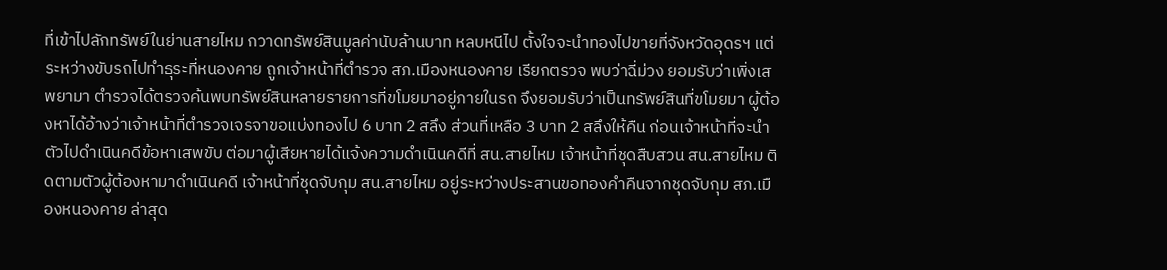ที่เข้าไปลักทรัพย์ในย่านสายไหม กวาดทรัพย์สินมูลค่านับล้านบาท หลบหนีไป ตั้งใจจะนำทองไปขายที่จังหวัดอุดรฯ แต่ระหว่างขับรถไปทำธุระที่หนองคาย ถูกเจ้าหน้าที่ตำรวจ สภ.เมืองหนองคาย เรียกตรวจ พบว่าฉี่ม่วง ยอมรับว่าเพิ่งเสพยามา ตำรวจได้ตรวจค้นพบทรัพย์สินหลายรายการที่ขโมยมาอยู่ภายในรถ จึงยอมรับว่าเป็นทรัพย์สินที่ขโมยมา ผู้ต้องหาได้อ้างว่าเจ้าหน้าที่ตำรวจเจรจาขอแบ่งทองไป 6 บาท 2 สลึง ส่วนที่เหลือ 3 บาท 2 สลึงให้คืน ก่อนเจ้าหน้าที่จะนำตัวไปดำเนินคดีข้อหาเสพขับ ต่อมาผู้เสียหายได้แจ้งความดำเนินคดีที่ สน.สายไหม เจ้าหน้าที่ชุดสืบสวน สน.สายไหม ติดตามตัวผู้ต้องหามาดำเนินคดี เจ้าหน้าที่ชุดจับกุม สน.สายไหม อยู่ระหว่างประสานขอทองคำคืนจากชุดจับกุม สภ.เมืองหนองคาย ล่าสุด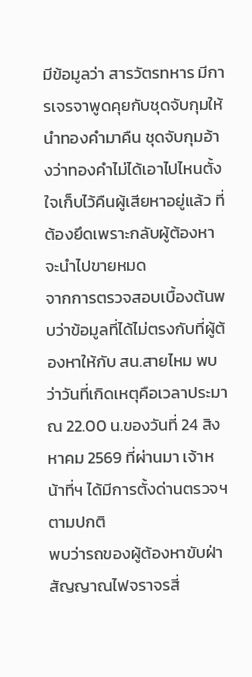มีข้อมูลว่า สารวัตรทหาร มีการเจรจาพูดคุยกับชุดจับกุมให้นำทองคำมาคืน ชุดจับกุมอ้างว่าทองคำไม่ได้เอาไปไหนตั้งใจเก็บไว้คืนผู้เสียหาอยู่แล้ว ที่ต้องยึดเพราะกลับผู้ต้องหาจะนำไปขายหมด
จากการตรวจสอบเบื้องต้นพบว่าข้อมูลที่ได้ไม่ตรงกับที่ผู้ต้องหาให้กับ สน.สายไหม พบว่าวันที่เกิดเหตุคือเวลาประมาณ 22.00 น.ของวันที่ 24 สิงหาคม 2569 ที่ผ่านมา เจ้าหน้าที่ฯ ได้มีการตั้งด่านตรวจฯ ตามปกติ
พบว่ารถของผู้ต้องหาขับฝ่าสัญญาณไฟจราจรสี่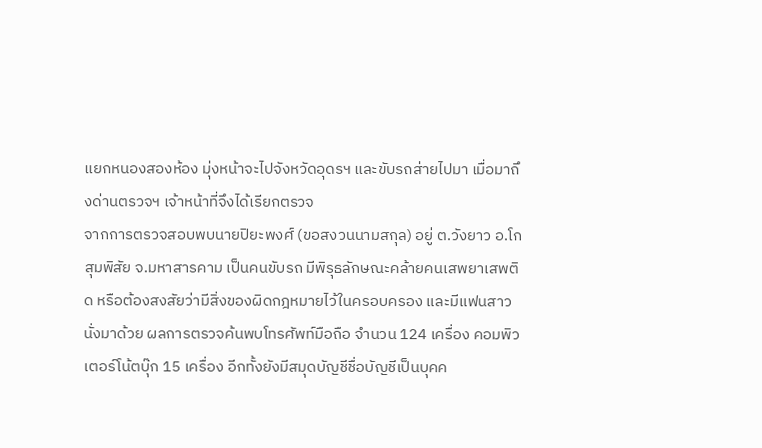แยกหนองสองห้อง มุ่งหน้าจะไปจังหวัดอุดรฯ และขับรถส่ายไปมา เมื่อมาถึงด่านตรวจฯ เจ้าหน้าที่จึงได้เรียกตรวจ
จากการตรวจสอบพบนายปิยะพงศ์ (ขอสงวนนามสกุล) อยู่ ต.วังยาว อ.โกสุมพิสัย จ.มหาสารคาม เป็นคนขับรถ มีพิรุธลักษณะคล้ายคนเสพยาเสพติด หรือต้องสงสัยว่ามีสิ่งของผิดกฎหมายไว้ในครอบครอง และมีแฟนสาวนั่งมาด้วย ผลการตรวจค้นพบโทรศัพท์มือถือ จำนวน 124 เครื่อง คอมพิวเตอร์โน้ตบุ๊ก 15 เครื่อง อีกทั้งยังมีสมุดบัญชีชื่อบัญชีเป็นบุคค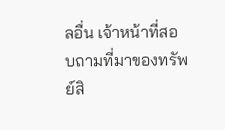ลอื่น เจ้าหน้าที่สอบถามที่มาของทรัพย์สิ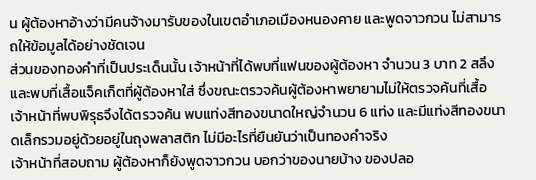น ผู้ต้องหาอ้างว่ามีคนจ้างมารับของในเขตอำเภอเมืองหนองคาย และพูดจาวกวน ไม่สามารถให้ข้อมูลได้อย่างชัดเจน
ส่วนของทองคำที่เป็นประเด็นนั้น เจ้าหน้าที่ได้พบที่แฟนของผู้ต้องหา จำนวน 3 บาท 2 สลึง และพบที่เสื้อแจ็คเก็ตที่ผู้ต้องหาใส่ ซึ่งขณะตรวจค้นผู้ต้องหาพยายามไม่ให้ตรวจค้นที่เสื้อ เจ้าหน้าที่พบพิรุธจึงได้ตรวจค้น พบแท่งสีทองขนาดใหญ่จำนวน 6 แท่ง และมีแท่งสีทองขนาดเล็กรวมอยู่ด้วยอยู่ในถุงพลาสติก ไม่มีอะไรที่ยืนยันว่าเป็นทองคำจริง
เจ้าหน้าที่สอบถาม ผู้ต้องหาก็ยังพูดจาวกวน บอกว่าของนายบ้าง ของปลอ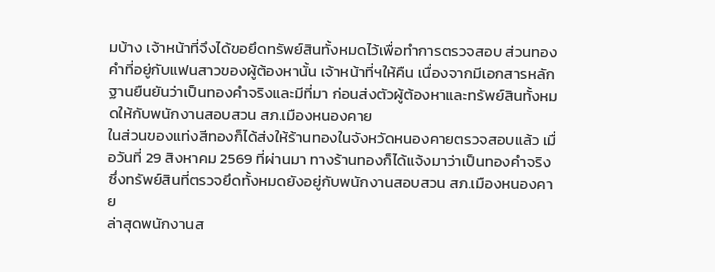มบ้าง เจ้าหน้าที่จึงได้ขอยึดทรัพย์สินทั้งหมดไว้เพื่อทำการตรวจสอบ ส่วนทองคำที่อยู่กับแฟนสาวของผู้ต้องหานั้น เจ้าหน้าที่ฯให้คืน เนื่องจากมีเอกสารหลักฐานยืนยันว่าเป็นทองคำจริงและมีที่มา ก่อนส่งตัวผู้ต้องหาและทรัพย์สินทั้งหมดให้กับพนักงานสอบสวน สภ.เมืองหนองคาย
ในส่วนของแท่งสีทองก็ได้ส่งให้ร้านทองในจังหวัดหนองคายตรวจสอบแล้ว เมื่อวันที่ 29 สิงหาคม 2569 ที่ผ่านมา ทางร้านทองก็ได้แจ้งมาว่าเป็นทองคำจริง ซึ่งทรัพย์สินที่ตรวจยึดทั้งหมดยังอยู่กับพนักงานสอบสวน สภ.เมืองหนองคาย
ล่าสุดพนักงานส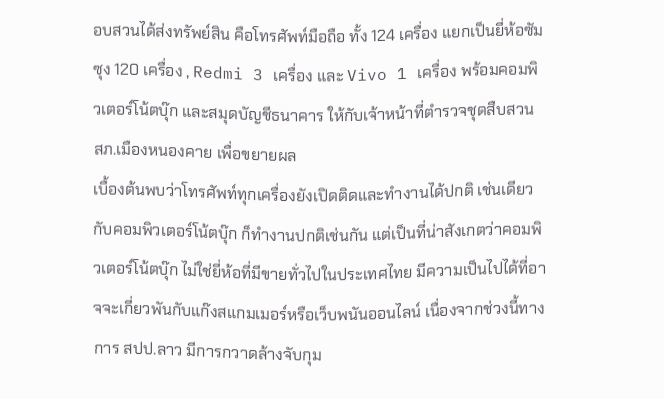อบสวนได้ส่งทรัพย์สิน คือโทรศัพท์มือถือ ทั้ง 124 เครื่อง แยกเป็นยี่ห้อซัมซุง 120 เครื่อง , Redmi 3 เครื่อง และ Vivo 1 เครื่อง พร้อมคอมพิวเตอร์โน้ตบุ๊ก และสมุดบัญชีธนาคาร ให้กับเจ้าหน้าที่ตำรวจชุดสืบสวน สภ.เมืองหนองคาย เพื่อขยายผล
เบื้องต้นพบว่าโทรศัพท์ทุกเครื่องยังเปิดติดและทำงานได้ปกติ เช่นเดียวกับคอมพิวเตอร์โน้ตบุ๊ก ก็ทำงานปกติเช่นกัน แต่เป็นที่น่าสังเกตว่าคอมพิวเตอร์โน้ตบุ๊ก ไม่ใช่ยี่ห้อที่มีขายทั่วไปในประเทศไทย มีความเป็นไปได้ที่อาจจะเกี่ยวพันกับแก๊งสแกมเมอร์หรือเว็บพนันออนไลน์ เนื่องจากช่วงนี้ทางการ สปป.ลาว มีการกวาดล้างจับกุม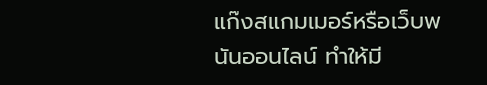แก๊งสแกมเมอร์หรือเว็บพนันออนไลน์ ทำให้มี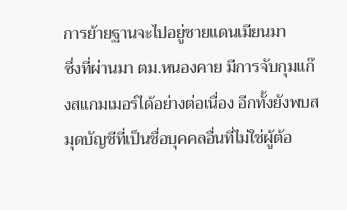การย้ายฐานจะไปอยู่ชายแดนเมียนมา
ซึ่งที่ผ่านมา ตม.หนองคาย มีการจับกุมแก๊งสแกมเมอร์ได้อย่างต่อเนื่อง อีกทั้งยังพบสมุดบัญชีที่เป็นชื่อบุคคลอื่นที่ไม่ใช่ผู้ต้อ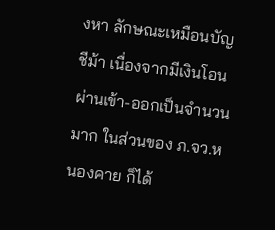งหา ลักษณะเหมือนบัญชีม้า เนื่องจากมีเงินโอนผ่านเข้า-ออกเป็นจำนวนมาก ในส่วนของ ภ.จว.หนองคาย ก็ได้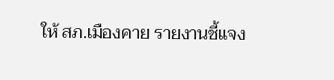ให้ สภ.เมืองคาย รายงานชี้แจง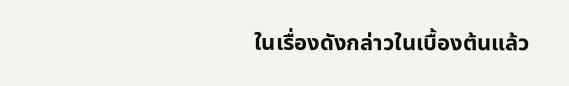ในเรื่องดังกล่าวในเบื้องต้นแล้ว